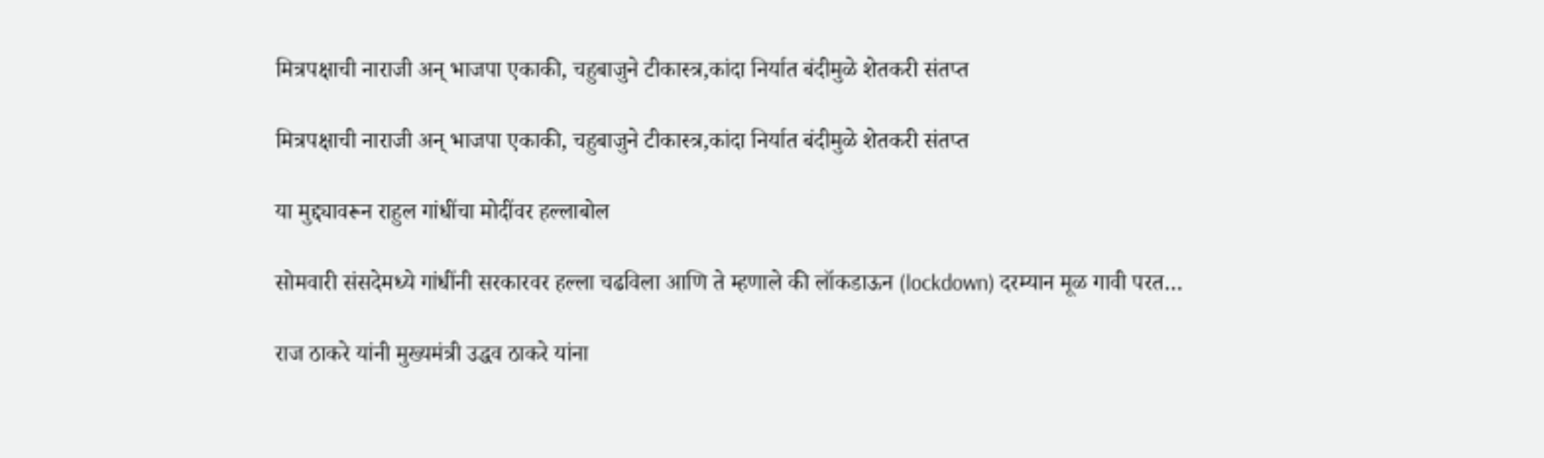मित्रपक्षाची नाराजी अन् भाजपा एकाकी, चहुबाजुने टीकास्त्र,कांदा निर्यात बंदीमुळे शेतकरी संतप्त

मित्रपक्षाची नाराजी अन् भाजपा एकाकी, चहुबाजुने टीकास्त्र,कांदा निर्यात बंदीमुळे शेतकरी संतप्त

या मुद्द्यावरून राहुल गांधींचा मोदींवर हल्लाबोल

सोमवारी संसदेमध्ये गांधींनी सरकारवर हल्ला चढविला आणि ते म्हणाले की लॉकडाऊन (lockdown) दरम्यान मूळ गावी परत…

राज ठाकरे यांनी मुख्यमंत्री उद्धव ठाकरे यांना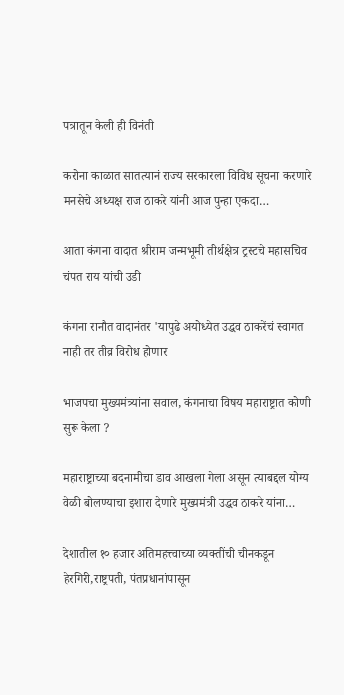पत्रातून केली ही विनंती

करोना काळात सातत्यानं राज्य सरकारला विविध सूचना करणारे मनसेचे अध्यक्ष राज ठाकरे यांनी आज पुन्हा एकदा…

आता कंगना वादात श्रीराम जन्मभूमी तीर्थक्षेत्र ट्रस्टचे महासचिव चंपत राय यांची उडी

कंगना रानौत वादानंतर 'यापुढे अयोध्येत उद्धव ठाकरेंचं स्वागत नाही तर तीव्र विरोध होणार

भाजपचा मुख्यमंत्र्यांना सवाल, कंगनाचा विषय महाराष्ट्रात कोणी सुरू केला ?

महाराष्ट्राच्या बदनामीचा डाव आखला गेला असून त्याबद्दल योग्य वेळी बोलण्याचा इशारा देणारे मुख्यमंत्री उद्धव ठाकरे यांना…

देशातील १० हजार अतिमहत्त्वाच्या व्यक्तींची चीनकडून हेरगिरी,राष्ट्रपती, पंतप्रधानांपासून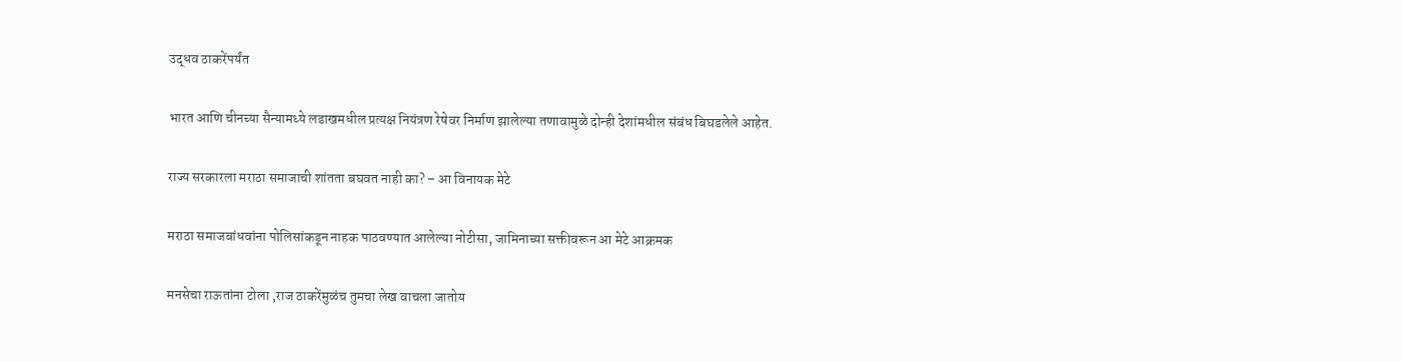उद्धव ठाकरेंपर्यंत

भारत आणि चीनच्या सैन्यामध्ये लडाखमधील प्रत्यक्ष नियंत्रण रेषेवर निर्माण झालेल्या तणावामुळे दोन्ही देशांमधील संबंध बिघडलेले आहेत.

राज्य सरकारला मराठा समाजाची शांतता बघवत नाही का? – आ विनायक मेटे

मराठा समाजबांधवांना पोलिसांकडून नाहक पाठवण्यात आलेल्या नोटीसा, जामिनाच्या सक्तीवरून आ मेटे आक्रमक

मनसेचा राऊतांना टोला ,राज ठाकरेंमुळंच तुमचा लेख वाचला जातोय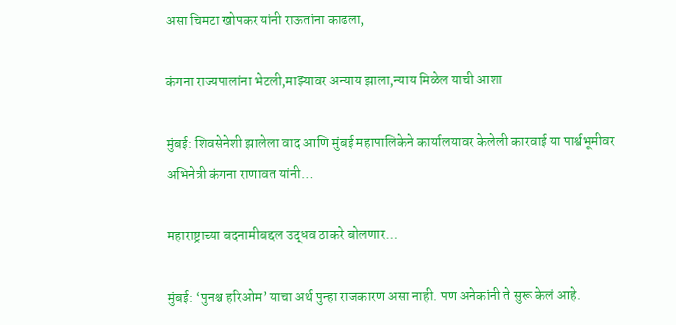असा चिमटा खोपकर यांनी राऊतांना काढला,

कंगना राज्यपालांना भेटली,माझ्यावर अन्याय झाला,न्याय मिळेल याची आशा

मुंबई: शिवसेनेशी झालेला वाद आणि मुंबई महापालिकेने कार्यालयावर केलेली कारवाई या पार्श्वभूमीवर अभिनेत्री कंगना राणावत यांनी…

महाराष्ट्राच्या बदनामीबद्दल उद्धव ठाकरे बोलणार…

मुंबई: ‘पुनश्च हरिओम’ याचा अर्थ पुन्हा राजकारण असा नाही. पण अनेकांनी ते सुरू केलं आहे.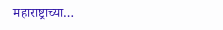महाराष्ट्राच्या…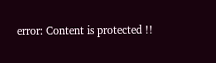error: Content is protected !!